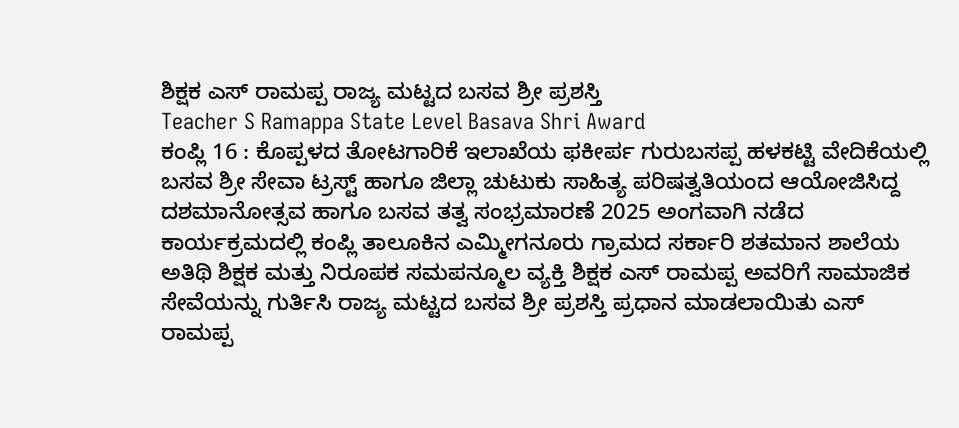ಶಿಕ್ಷಕ ಎಸ್ ರಾಮಪ್ಪ ರಾಜ್ಯ ಮಟ್ಟದ ಬಸವ ಶ್ರೀ ಪ್ರಶಸ್ತಿ
Teacher S Ramappa State Level Basava Shri Award
ಕಂಪ್ಲಿ 16 : ಕೊಪ್ಪಳದ ತೋಟಗಾರಿಕೆ ಇಲಾಖೆಯ ಫಕೀರ್ಪ ಗುರುಬಸಪ್ಪ ಹಳಕಟ್ಟಿ ವೇದಿಕೆಯಲ್ಲಿ ಬಸವ ಶ್ರೀ ಸೇವಾ ಟ್ರಸ್ಟ್ ಹಾಗೂ ಜಿಲ್ಲಾ ಚುಟುಕು ಸಾಹಿತ್ಯ ಪರಿಷತ್ವತಿಯಂದ ಆಯೋಜಿಸಿದ್ದ ದಶಮಾನೋತ್ಸವ ಹಾಗೂ ಬಸವ ತತ್ವ ಸಂಭ್ರಮಾರಣೆ 2025 ಅಂಗವಾಗಿ ನಡೆದ ಕಾರ್ಯಕ್ರಮದಲ್ಲಿ ಕಂಪ್ಲಿ ತಾಲೂಕಿನ ಎಮ್ಮೀಗನೂರು ಗ್ರಾಮದ ಸರ್ಕಾರಿ ಶತಮಾನ ಶಾಲೆಯ ಅತಿಥಿ ಶಿಕ್ಷಕ ಮತ್ತು ನಿರೂಪಕ ಸಮಪನ್ಮೂಲ ವ್ಯಕ್ತಿ ಶಿಕ್ಷಕ ಎಸ್ ರಾಮಪ್ಪ ಅವರಿಗೆ ಸಾಮಾಜಿಕ ಸೇವೆಯನ್ನು ಗುರ್ತಿಸಿ ರಾಜ್ಯ ಮಟ್ಟದ ಬಸವ ಶ್ರೀ ಪ್ರಶಸ್ತಿ ಪ್ರಧಾನ ಮಾಡಲಾಯಿತು ಎಸ್ ರಾಮಪ್ಪ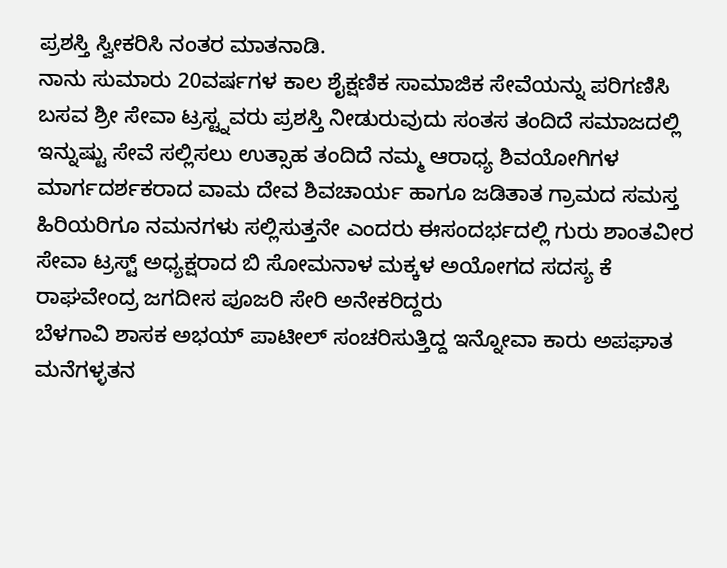ಪ್ರಶಸ್ತಿ ಸ್ವೀಕರಿಸಿ ನಂತರ ಮಾತನಾಡಿ.
ನಾನು ಸುಮಾರು 20ವರ್ಷಗಳ ಕಾಲ ಶೈಕ್ಷಣಿಕ ಸಾಮಾಜಿಕ ಸೇವೆಯನ್ನು ಪರಿಗಣಿಸಿ ಬಸವ ಶ್ರೀ ಸೇವಾ ಟ್ರಸ್ಟ್ನವರು ಪ್ರಶಸ್ತಿ ನೀಡುರುವುದು ಸಂತಸ ತಂದಿದೆ ಸಮಾಜದಲ್ಲಿ ಇನ್ನುಷ್ಟು ಸೇವೆ ಸಲ್ಲಿಸಲು ಉತ್ಸಾಹ ತಂದಿದೆ ನಮ್ಮ ಆರಾಧ್ಯ ಶಿವಯೋಗಿಗಳ ಮಾರ್ಗದರ್ಶಕರಾದ ವಾಮ ದೇವ ಶಿವಚಾರ್ಯ ಹಾಗೂ ಜಡಿತಾತ ಗ್ರಾಮದ ಸಮಸ್ತ ಹಿರಿಯರಿಗೂ ನಮನಗಳು ಸಲ್ಲಿಸುತ್ತನೇ ಎಂದರು ಈಸಂದರ್ಭದಲ್ಲಿ ಗುರು ಶಾಂತವೀರ ಸೇವಾ ಟ್ರಸ್ಟ್ ಅಧ್ಯಕ್ಷರಾದ ಬಿ ಸೋಮನಾಳ ಮಕ್ಕಳ ಅಯೋಗದ ಸದಸ್ಯ ಕೆ ರಾಘವೇಂದ್ರ ಜಗದೀಸ ಪೂಜರಿ ಸೇರಿ ಅನೇಕರಿದ್ದರು
ಬೆಳಗಾವಿ ಶಾಸಕ ಅಭಯ್ ಪಾಟೀಲ್ ಸಂಚರಿಸುತ್ತಿದ್ದ ಇನ್ನೋವಾ ಕಾರು ಅಪಘಾತ
ಮನೆಗಳ್ಳತನ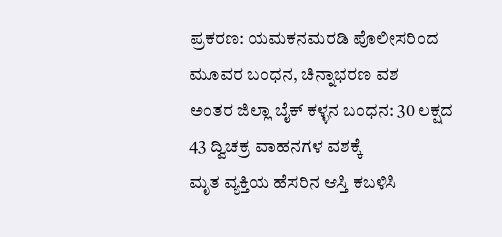ಪ್ರಕರಣ: ಯಮಕನಮರಡಿ ಪೊಲೀಸರಿಂದ ಮೂವರ ಬಂಧನ, ಚಿನ್ನಾಭರಣ ವಶ
ಅಂತರ ಜಿಲ್ಲಾ ಬೈಕ್ ಕಳ್ಳನ ಬಂಧನ: 30 ಲಕ್ಷದ 43 ದ್ವಿಚಕ್ರ ವಾಹನಗಳ ವಶಕ್ಕೆ
ಮೃತ ವ್ಯಕ್ತಿಯ ಹೆಸರಿನ ಆಸ್ತಿ ಕಬಳಿಸಿ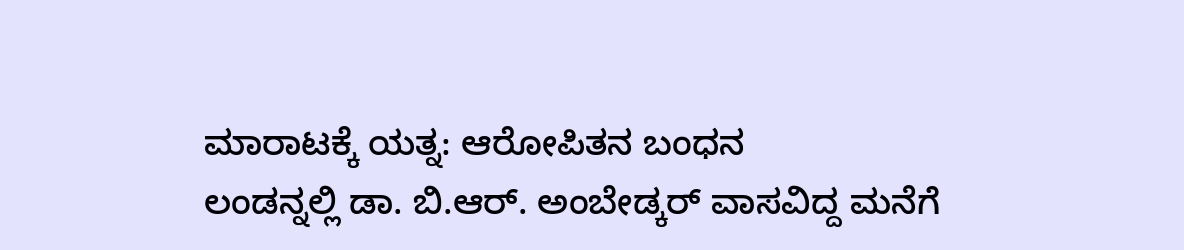ಮಾರಾಟಕ್ಕೆ ಯತ್ನ: ಆರೋಪಿತನ ಬಂಧನ
ಲಂಡನ್ನಲ್ಲಿ ಡಾ. ಬಿ.ಆರ್. ಅಂಬೇಡ್ಕರ್ ವಾಸವಿದ್ದ ಮನೆಗೆ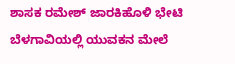ಶಾಸಕ ರಮೇಶ್ ಜಾರಕಿಹೊಳಿ ಭೇಟಿ
ಬೆಳಗಾವಿಯಲ್ಲಿ ಯುವಕನ ಮೇಲೆ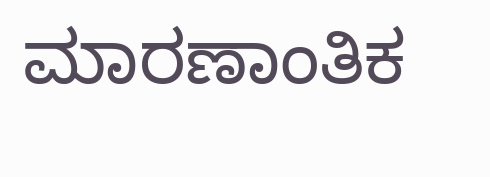ಮಾರಣಾಂತಿಕ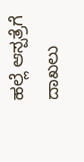ಹಲ್ಲೆ ಆಸ್ಪತ್ರೆಗೆ ದಾಖಲು